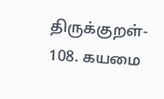திருக்குறள்- 108. கயமை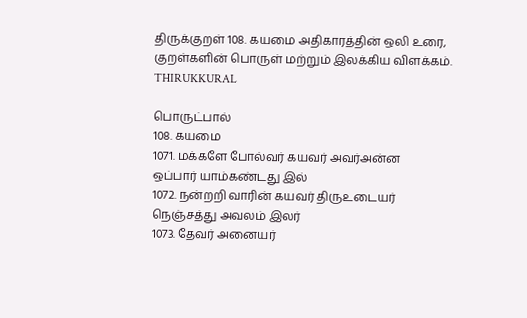திருக்குறள் 108. கயமை அதிகாரத்தின் ஒலி உரை, குறள்களின் பொருள் மற்றும் இலக்கிய விளக்கம்.
THIRUKKURAL

பொருட்பால்
108. கயமை
1071. மக்களே போல்வர் கயவர் அவர்அன்ன
ஒப்பார் யாம்கண்டது இல்
1072. நன்றறி வாரின் கயவர் திருஉடையர்
நெஞ்சத்து அவலம் இலர்
1073. தேவர் அனையர்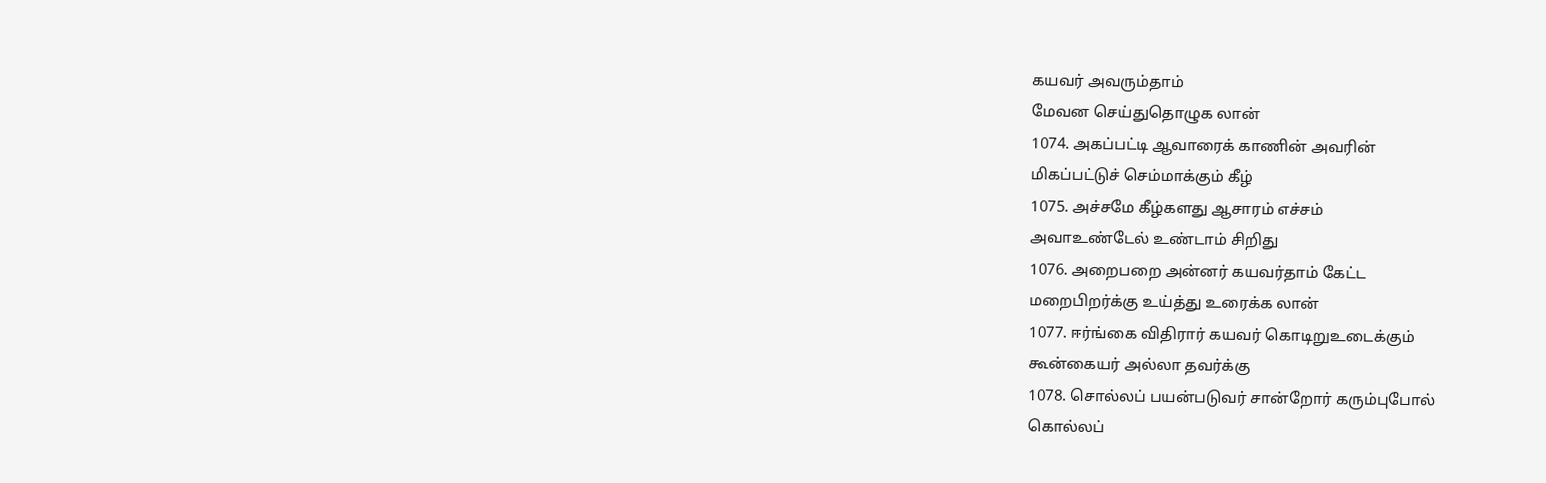கயவர் அவரும்தாம்
மேவன செய்துதொழுக லான்
1074. அகப்பட்டி ஆவாரைக் காணின் அவரின்
மிகப்பட்டுச் செம்மாக்கும் கீழ்
1075. அச்சமே கீழ்களது ஆசாரம் எச்சம்
அவாஉண்டேல் உண்டாம் சிறிது
1076. அறைபறை அன்னர் கயவர்தாம் கேட்ட
மறைபிறர்க்கு உய்த்து உரைக்க லான்
1077. ஈர்ங்கை விதிரார் கயவர் கொடிறுஉடைக்கும்
கூன்கையர் அல்லா தவர்க்கு
1078. சொல்லப் பயன்படுவர் சான்றோர் கரும்புபோல்
கொல்லப்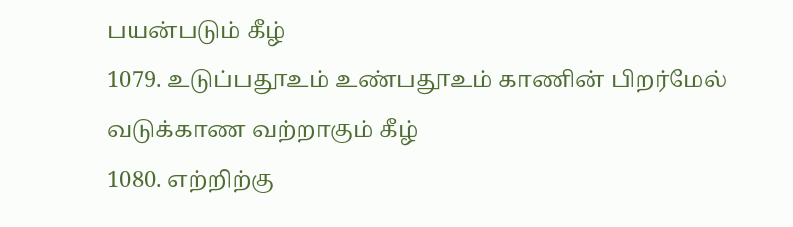பயன்படும் கீழ்
1079. உடுப்பதூஉம் உண்பதூஉம் காணின் பிறர்மேல்
வடுக்காண வற்றாகும் கீழ்
1080. எற்றிற்கு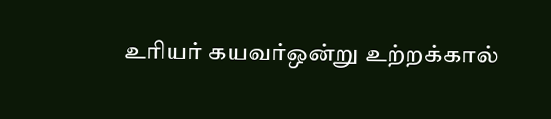உரியர் கயவர்ஒன்று உற்றக்கால்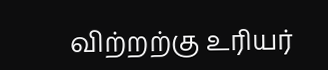விற்றற்கு உரியர்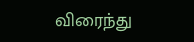விரைந்து